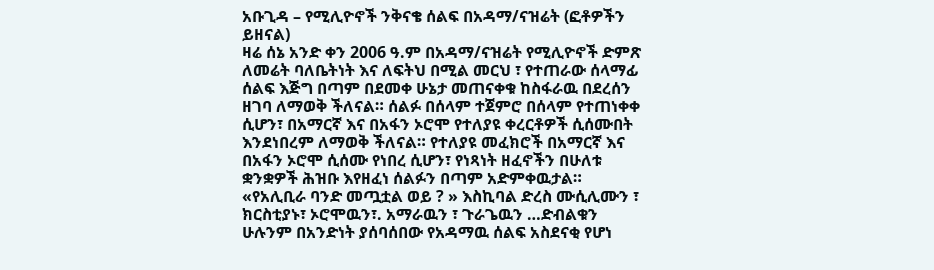አቡጊዳ – የሚሊዮኖች ንቅናቄ ሰልፍ በአዳማ/ናዝሬት (ፎቶዎችን ይዘናል)
ዛሬ ሰኔ አንድ ቀን 2006 ዓ.ም በአዳማ/ናዝሬት የሚሊዮኖች ድምጽ ለመሬት ባለቤትነት እና ለፍትህ በሚል መርህ ፣ የተጠራው ሰላማፊ ሰልፍ እጅግ በጣም በደመቀ ሁኔታ መጠናቀቁ ከስፋራዉ በደረሰን ዘገባ ለማወቅ ችለናል። ሰልፉ በሰላም ተጀምሮ በሰላም የተጠነቀቀ ሲሆን፣ በአማርኛ እና በአፋን ኦሮሞ የተለያዩ ቀረርቶዎች ሲሰሙበት እንደነበረም ለማወቅ ችለናል። የተለያዩ መፈክሮች በአማርኛ እና በአፋን ኦሮሞ ሲሰሙ የነበረ ሲሆን፣ የነጻነት ዘፈኖችን በሁለቱ ቋንቋዎች ሕዝቡ እየዘፈነ ሰልፉን በጣም አድምቀዉታል።
«የአሊቢራ ባንድ መጧቷል ወይ ? » እስኪባል ድረስ ሙሲሊሙን ፣ ክርስቲያኑ፣ ኦሮሞዉን፣. አማራዉን ፣ ጉራጌዉን …ድብልቁን ሁሉንም በአንድነት ያሰባሰበው የአዳማዉ ሰልፍ አስደናቂ የሆነ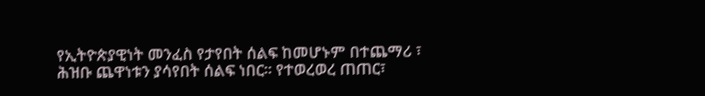የኢትዮጵያዊነት መንፈስ የታየበት ሰልፍ ከመሆኑም በተጨማሪ ፣ ሕዝቡ ጨዋነቱን ያሳየበት ሰልፍ ነበር። የተወረወረ ጠጠር፣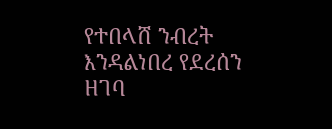የተበላሸ ንብረት እንዳልነበረ የደረሰን ዘገባ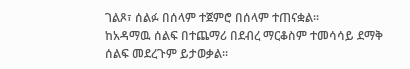ገልጾ፣ ሰልፉ በሰላም ተጀምሮ በሰላም ተጠናቋል።
ከአዳማዉ ሰልፍ በተጨማሪ በደብረ ማርቆስም ተመሳሳይ ደማቅ ሰልፍ መደረጉም ይታወቃል።